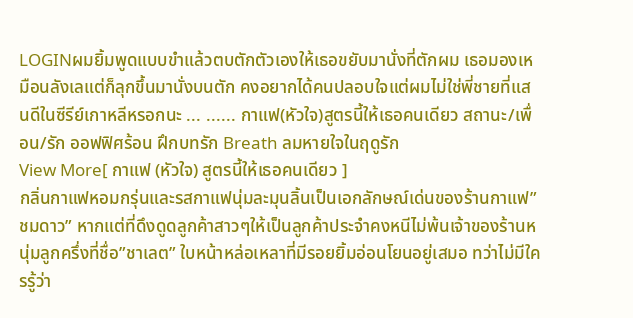LOGINผมยิ้มพูดแบบขำแล้วตบตักตัวเองให้เธอขยับมานั่งที่ตักผม เธอมองเหมือนลังเลแต่ก็ลุกขึ้นมานั่งบนตัก คงอยากได้คนปลอบใจแต่ผมไม่ใช่พี่ชายที่แสนดีในซีรีย์เกาหลีหรอกนะ ... ...... กาแฟ(หัวใจ)สูตรนี้ให้เธอคนเดียว สถานะ/เพื่อน/รัก ออฟฟิศร้อน ฝึกบทรัก Breath ลมหายใจในฤดูรัก
View More[ กาแฟ (หัวใจ) สูตรนี้ให้เธอคนเดียว ]
กลิ่นกาแฟหอมกรุ่นและรสกาแฟนุ่มละมุนลิ้นเป็นเอกลักษณ์เด่นของร้านกาแฟ”ชมดาว” หากแต่ที่ดึงดูดลูกค้าสาวๆให้เป็นลูกค้าประจำคงหนีไม่พ้นเจ้าของร้านหนุ่มลูกครึ่งที่ชื่อ”ชาเลต” ใบหน้าหล่อเหลาที่มีรอยยิ้มอ่อนโยนอยู่เสมอ ทว่าไม่มีใครรู้ว่า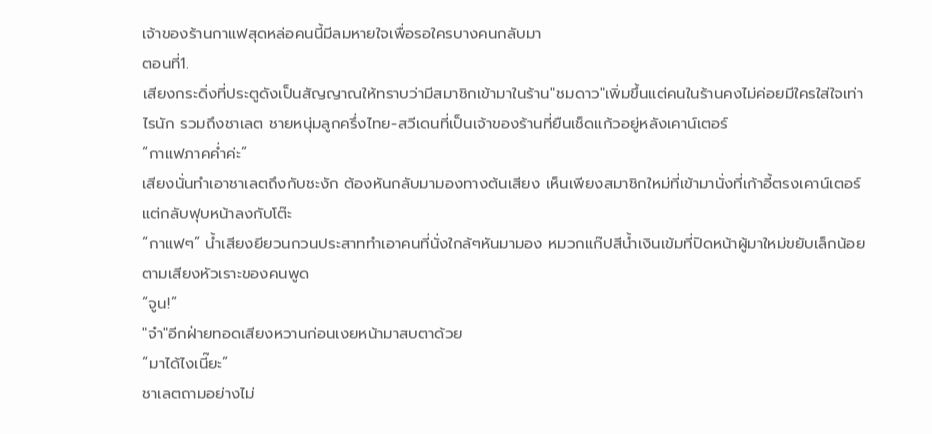เจ้าของร้านกาแฟสุดหล่อคนนี้มีลมหายใจเพื่อรอใครบางคนกลับมา
ตอนที่1.
เสียงกระดิ่งที่ประตูดังเป็นสัญญาณให้ทราบว่ามีสมาชิกเข้ามาในร้าน"ชมดาว"เพิ่มขึ้นแต่คนในร้านคงไม่ค่อยมีใครใส่ใจเท่าไรนัก รวมถึงชาเลต ชายหนุ่มลูกครึ่งไทย-สวีเดนที่เป็นเจ้าของร้านที่ยืนเช็ดแก้วอยู่หลังเคาน์เตอร์
“กาแฟภาคค่ำค่ะ”
เสียงนั่นทำเอาชาเลตถึงกับชะงัก ต้องหันกลับมามองทางต้นเสียง เห็นเพียงสมาชิกใหม่ที่เข้ามานั่งที่เก้าอี้ตรงเคาน์เตอร์ แต่กลับฟุบหน้าลงกับโต๊ะ
“กาแฟๆ” น้ำเสียงยียวนกวนประสาททำเอาคนที่นั่งใกล้ๆหันมามอง หมวกแก๊ปสีน้ำเงินเข้มที่ปิดหน้าผู้มาใหม่ขยับเล็กน้อย ตามเสียงหัวเราะของคนพูด
“จูน!”
"จ๋า"อีกฝ่ายทอดเสียงหวานก่อนเงยหน้ามาสบตาด้วย
“มาได้ไงเนี๊ยะ”
ชาเลตถามอย่างไม่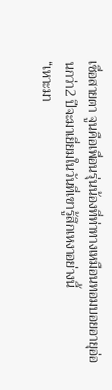เชื่อสายตา จูนคือเพื่อนรุ่นน้องที่ท่าทางเหมือนทอมบอยอายุอ่อนกว่า2 ปีจะมาเยี่ยมในวันที่เขารู้สึกเหงาอย่างนี้
“เหาะมา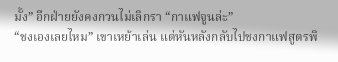มั้ง” อีกฝ่ายยังคงกวนไม่เลิกรา “กาแฟจูนล่ะ”
“ชงเองเลยไหม” เขาเหย้าเล่น แต่หันหลังกลับไปชงกาแฟสูตรพิ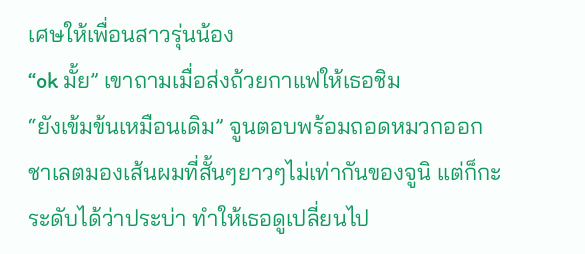เศษให้เพื่อนสาวรุ่นน้อง
“ok มั้ย” เขาถามเมื่อส่งถ้วยกาแฟให้เธอชิม
“ยังเข้มข้นเหมือนเดิม” จูนตอบพร้อมถอดหมวกออก
ชาเลตมองเส้นผมที่สั้นๆยาวๆไม่เท่ากันของจูนิ แต่ก็กะระดับได้ว่าประบ่า ทำให้เธอดูเปลี่ยนไป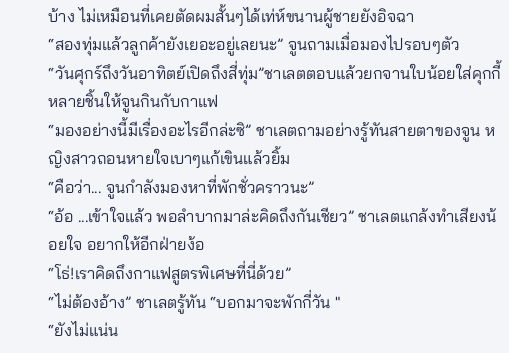บ้าง ไม่เหมือนที่เคยตัดผมสั้นๆได้เท่ห์ขนานผู้ชายยังอิจฉา
“สองทุ่มแล้วลูกค้ายังเยอะอยู่เลยนะ” จูนถามเมื่อมองไปรอบๆตัว
“วันศุกร์ถึงวันอาทิตย์เปิดถึงสี่ทุ่ม”ชาเลตตอบแล้วยกจานใบน้อยใส่คุกกี้หลายชิ้นให้จูนกินกับกาแฟ
“มองอย่างนี้มีเรื่องอะไรอีกล่ะซิ” ชาเลตถามอย่างรู้ทันสายตาของจูน หญิงสาวถอนหายใจเบาๆแก้เขินแล้วยิ้ม
“คือว่า... จูนกำลังมองหาที่พักชั่วคราวนะ”
“อ้อ ...เข้าใจแล้ว พอลำบากมาล่ะคิดถึงกันเชียว” ชาเลตแกล้งทำเสียงน้อยใจ อยากให้อีกฝ่ายง้อ
“โธ่!เราคิดถึงกาแฟสูตรพิเศษที่นี่ด้วย”
“ไม่ต้องอ้าง” ชาเลตรู้ทัน “บอกมาจะพักกี่วัน "
“ยังไม่แน่น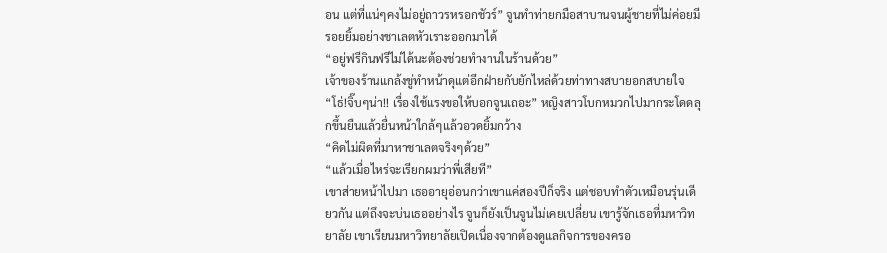อน แต่ที่แน่ๆคงไม่อยู่ถาวรหรอกชัวร์” จูนทำท่ายกมือสาบานจนผู้ชายที่ไม่ค่อยมีรอยยิ้มอย่างชาเลตหัวเราะออกมาได้
“อยู่ฟรีกินฟรีไม่ได้นะต้องช่วยทำงานในร้านด้วย”
เจ้าของร้านแกล้งขู่ทำหน้าดุแต่อีกฝ่ายกับยักไหล่ด้วยท่าทางสบายอกสบายใจ
“โธ่!จิ๊บๆน่า!! เรื่องใช้แรงขอให้บอกจูนเถอะ” หญิงสาวโบกหมวกไปมากระโดดลุกขึ้นยืนแล้วยื่นหน้าใกล้ๆแล้วอวดยิ้มกว้าง
“คิดไม่ผิดที่มาหาชาเลตจริงๆด้วย”
“แล้วเมื่อไหร่จะเรียกผมว่าพี่เสียที”
เขาส่ายหน้าไปมา เธออายุอ่อนกว่าเขาแค่สองปีก็จริง แต่ชอบทำตัวเหมือนรุ่นเดียวกัน แต่ถึงจะบ่นเธออย่างไร จูนก็ยังเป็นจูนไม่เคยเปลี่ยน เขารู้จักเธอที่มหาวิทยาลัย เขาเรียนมหาวิทยาลัยเปิดเนื่องจากต้องดูแลกิจการของครอ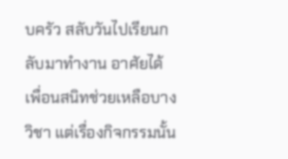บครัว สลับวันไปเรียนกลับมาทำงาน อาศัยได้เพื่อนสนิทช่วยเหลือบางวิชา แต่เรื่องกิจกรรมนั้น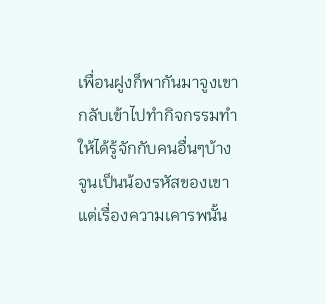เพื่อนฝูงก็พากันมาจูงเขากลับเข้าไปทำกิจกรรมทำให้ได้รู้จักกับคนอื่นๆบ้าง
จูนเป็นน้องรหัสของเขา แต่เรื่องความเคารพนั้น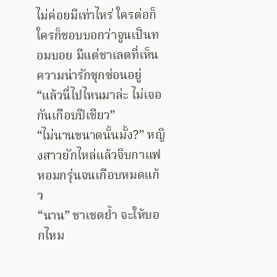ไม่ค่อยมีเท่าไหร่ ใครต่อก็ใครก็ชอบบอกว่าจูนเป็นทอมบอย มีแต่ชาเลตที่เห็นความน่ารักซุกซ่อนอยู่
“แล้วนี่ไปไหนมาล่ะ ไม่เจอกันเกือบปีเชียว”
“ไม่นานขนาดนั้นมั้ง?” หญิงสาวยักไหล่แล้วจิบกาแฟหอมกรุ่นจนเกือบหมดแก้ว
“นาน” ชาเชตย้ำ จะให้บอกไหม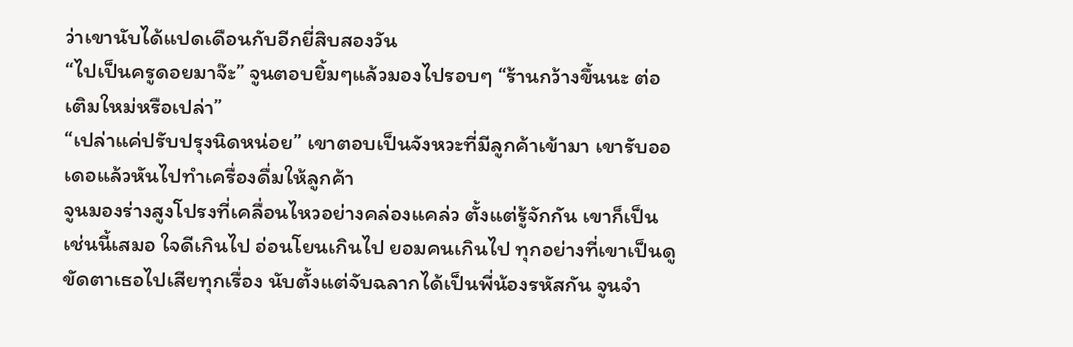ว่าเขานับได้แปดเดือนกับอีกยี่สิบสองวัน
“ไปเป็นครูดอยมาจ๊ะ” จูนตอบยิ้มๆแล้วมองไปรอบๆ “ร้านกว้างขึ้นนะ ต่อเติมใหม่หรือเปล่า”
“เปล่าแค่ปรับปรุงนิดหน่อย” เขาตอบเป็นจังหวะที่มีลูกค้าเข้ามา เขารับออเดอแล้วหันไปทำเครื่องดื่มให้ลูกค้า
จูนมองร่างสูงโปรงที่เคลื่อนไหวอย่างคล่องแคล่ว ตั้งแต่รู้จักกัน เขาก็เป็นเช่นนี้เสมอ ใจดีเกินไป อ่อนโยนเกินไป ยอมคนเกินไป ทุกอย่างที่เขาเป็นดูขัดตาเธอไปเสียทุกเรื่อง นับตั้งแต่จับฉลากได้เป็นพี่น้องรหัสกัน จูนจำ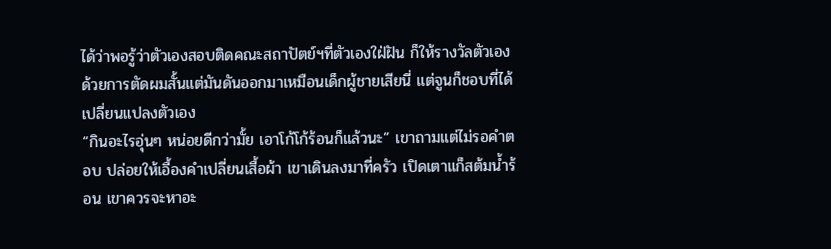ได้ว่าพอรู้ว่าตัวเองสอบติดคณะสถาปัตย์ฯที่ตัวเองใฝ่ฝัน ก็ให้รางวัลตัวเองด้วยการตัดผมสั้นแต่มันดันออกมาเหมือนเด็กผู้ชายเสียนี่ แต่จูนก็ชอบที่ได้เปลี่ยนแปลงตัวเอง
“กินอะไรอุ่นๆ หน่อยดีกว่ามั้ย เอาโก้โก้ร้อนก็แล้วนะ” เขาถามแต่ไม่รอคำตอบ ปล่อยให้เอื้องคำเปลี่ยนเสื้อผ้า เขาเดินลงมาที่ครัว เปิดเตาแก็สต้มน้ำร้อน เขาควรจะหาอะ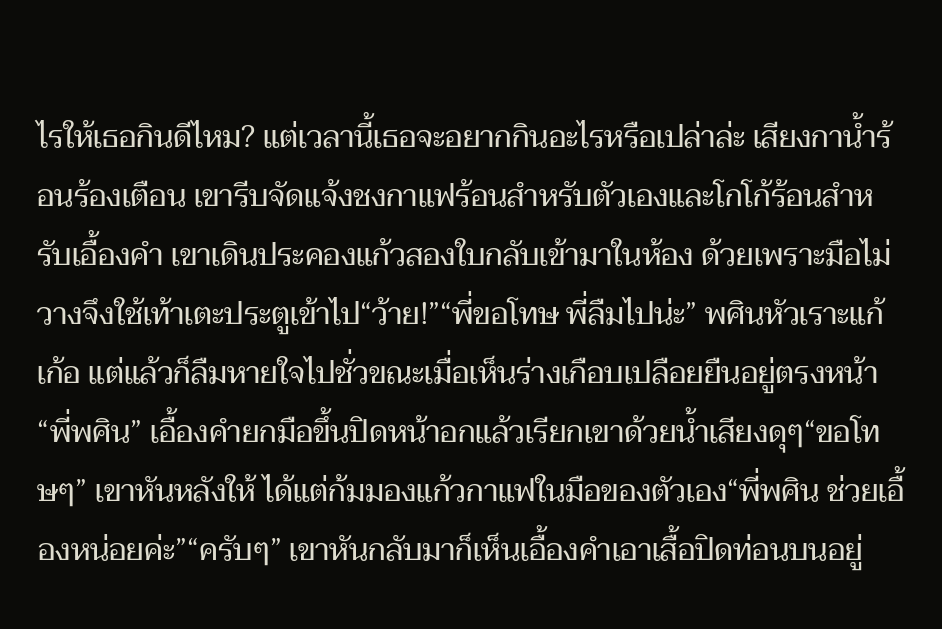ไรให้เธอกินดีไหม? แต่เวลานี้เธอจะอยากกินอะไรหรือเปล่าล่ะ เสียงกาน้ำร้อนร้องเตือน เขารีบจัดแจ้งชงกาแฟร้อนสำหรับตัวเองและโกโก้ร้อนสำหรับเอื้องคำ เขาเดินประคองแก้วสองใบกลับเข้ามาในห้อง ด้วยเพราะมือไม่วางจึงใช้เท้าเตะประตูเข้าไป“ว้าย!”“พี่ขอโทษ พี่ลืมไปน่ะ” พศินหัวเราะแก้เก้อ แต่แล้วก็ลืมหายใจไปชั่วขณะเมื่อเห็นร่างเกือบเปลือยยืนอยู่ตรงหน้า“พี่พศิน” เอื้องคำยกมือขึ้นปิดหน้าอกแล้วเรียกเขาด้วยน้ำเสียงดุๆ“ขอโทษๆ” เขาหันหลังให้ ได้แต่ก้มมองแก้วกาแฟในมือของตัวเอง“พี่พศิน ช่วยเอื้องหน่อยค่ะ”“ครับๆ” เขาหันกลับมาก็เห็นเอื้องคำเอาเสื้อปิดท่อนบนอยู่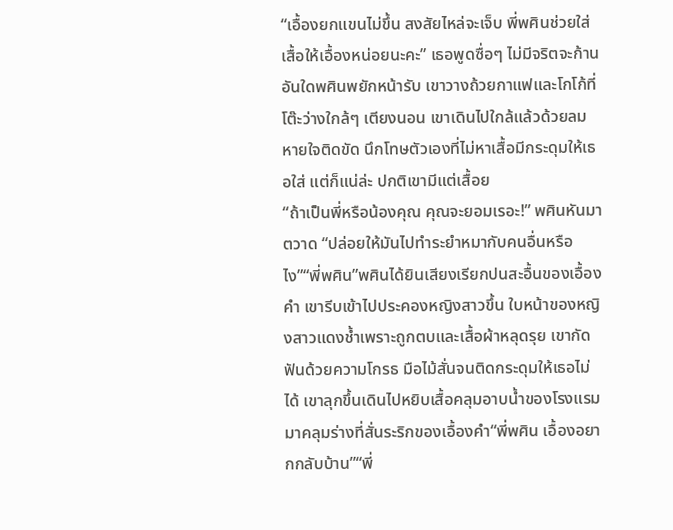“เอื้องยกแขนไม่ขึ้น สงสัยไหล่จะเจ็บ พี่พศินช่วยใส่เสื้อให้เอื้องหน่อยนะคะ” เธอพูดซื่อๆ ไม่มีจริตจะก้านอันใดพศินพยักหน้ารับ เขาวางถ้วยกาแฟและโกโก้ที่โต๊ะว่างใกล้ๆ เตียงนอน เขาเดินไปใกล้แล้วด้วยลมหายใจติดขัด นึกโทษตัวเองที่ไม่หาเสื้อมีกระดุมให้เธอใส่ แต่ก็แน่ล่ะ ปกติเขามีแต่เสื้อย
“ถ้าเป็นพี่หรือน้องคุณ คุณจะยอมเรอะ!” พศินหันมาตวาด “ปล่อยให้มันไปทำระยำหมากับคนอื่นหรือไง”“พี่พศิน”พศินได้ยินเสียงเรียกปนสะอื้นของเอื้องคำ เขารีบเข้าไปประคองหญิงสาวขึ้น ใบหน้าของหญิงสาวแดงช้ำเพราะถูกตบและเสื้อผ้าหลุดรุย เขากัดฟันด้วยความโกรธ มือไม้สั่นจนติดกระดุมให้เธอไม่ได้ เขาลุกขึ้นเดินไปหยิบเสื้อคลุมอาบน้ำของโรงแรมมาคลุมร่างที่สั่นระริกของเอื้องคำ“พี่พศิน เอื้องอยากกลับบ้าน”“พี่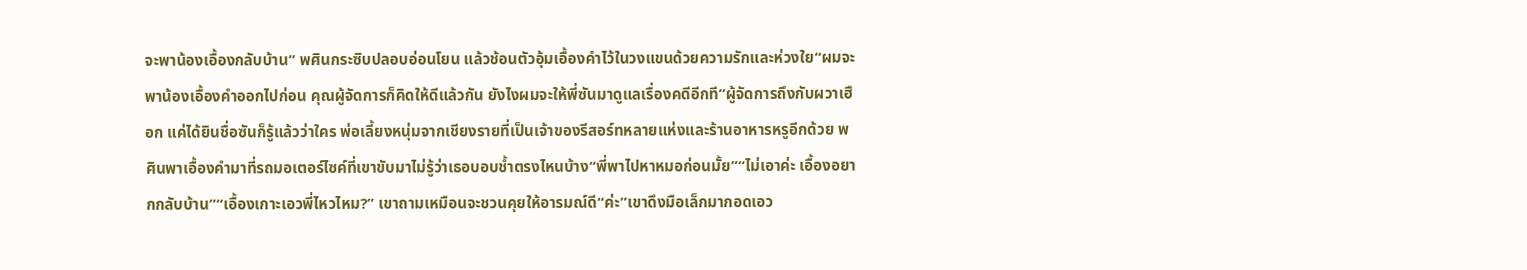จะพาน้องเอื้องกลับบ้าน” พศินกระซิบปลอบอ่อนโยน แล้วช้อนตัวอุ้มเอื้องคำไว้ในวงแขนด้วยความรักและห่วงใย“ผมจะพาน้องเอื้องคำออกไปก่อน คุณผู้จัดการก็คิดให้ดีแล้วกัน ยังไงผมจะให้พี่ซันมาดูแลเรื่องคดีอีกที”ผู้จัดการถึงกับผวาเฮือก แค่ได้ยินชื่อซันก็รู้แล้วว่าใคร พ่อเลี้ยงหนุ่มจากเชียงรายที่เป็นเจ้าของรีสอร์ทหลายแห่งและร้านอาหารหรูอีกด้วย พศินพาเอื้องคำมาที่รถมอเตอร์ไซค์ที่เขาขับมาไม่รู้ว่าเธอบอบช้ำตรงไหนบ้าง“พี่พาไปหาหมอก่อนมั้ย”“ไม่เอาค่ะ เอื้องอยากกลับบ้าน”“เอื้องเกาะเอวพี่ไหวไหม?” เขาถามเหมือนจะชวนคุยให้อารมณ์ดี“ค่ะ”เขาดึงมือเล็กมากอดเอว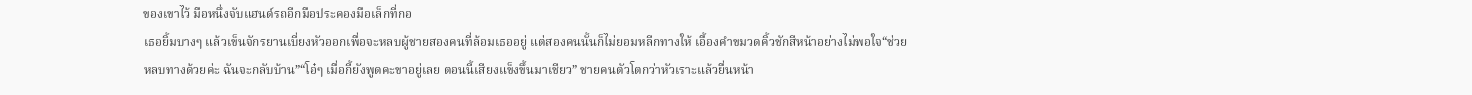ของเขาไว้ มือหนึ่งจับแฮนด์รถอีกมือประคองมือเล็กที่กอ
เธอยิ้มบางๆ แล้วเข็นจักรยานเบี่ยงหัวออกเพื่อจะหลบผู้ชายสองคนที่ล้อมเธออยู่ แต่สองคนนั้นก็ไม่ยอมหลีกทางให้ เอื้องคำขมวดคิ้วชักสีหน้าอย่างไม่พอใจ“ช่วยหลบทางด้วยค่ะ ฉันจะกลับบ้าน”“โอ๋ๆ เมื่อกี้ยังพูดคะขาอยู่เลย ตอนนี้เสียงแข็งขึ้นมาเชียว” ชายคนตัวโตกว่าหัวเราะแล้วยื่นหน้า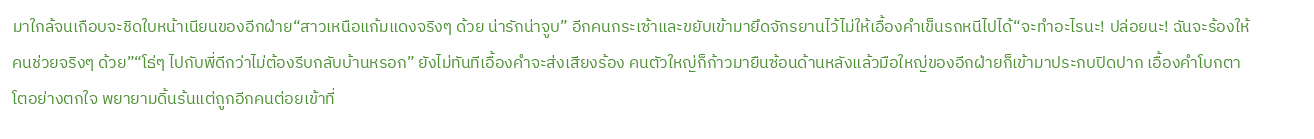มาใกล้จนเกือบจะชิดใบหน้าเนียนของอีกฝ่าย“สาวเหนือแก้มแดงจริงๆ ด้วย น่ารักน่าจูบ” อีกคนกระเซ้าและขยับเข้ามายึดจักรยานไว้ไม่ให้เอื้องคำเข็นรถหนีไปได้“จะทำอะไรนะ! ปล่อยนะ! ฉันจะร้องให้คนช่วยจริงๆ ด้วย”“โธ่ๆ ไปกับพี่ดีกว่าไม่ต้องรีบกลับบ้านหรอก” ยังไม่ทันทีเอื้องคำจะส่งเสียงร้อง คนตัวใหญ่ก็ก้าวมายืนซ้อนด้านหลังแล้วมือใหญ่ของอีกฝ่ายก็เข้ามาประกบปิดปาก เอื้องคำโบกตาโตอย่างตกใจ พยายามดิ้นร้นแต่ถูกอีกคนต่อยเข้าที่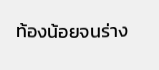ท้องน้อยจนร่าง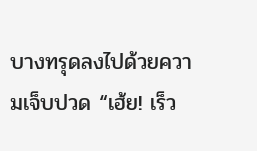บางทรุดลงไปด้วยความเจ็บปวด “เฮ้ย! เร็ว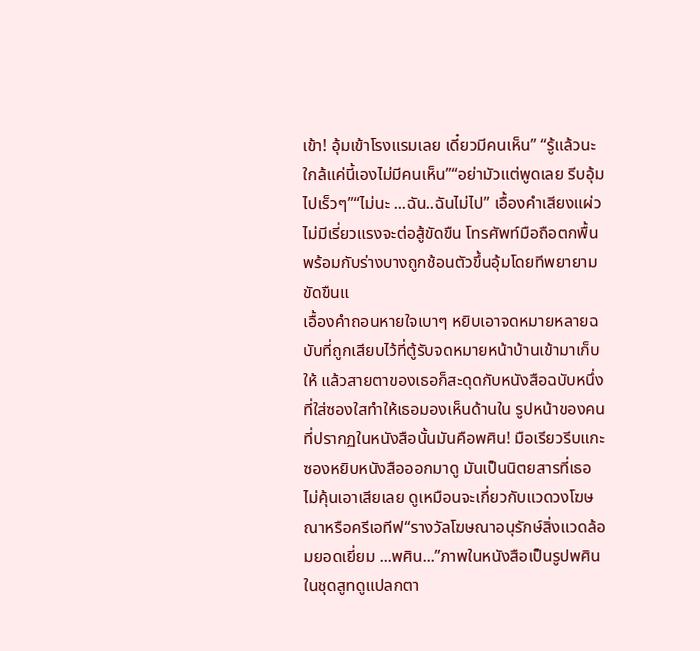เข้า! อุ้มเข้าโรงแรมเลย เดี๋ยวมีคนเห็น” “รู้แล้วนะ ใกล้แค่นี้เองไม่มีคนเห็น”“อย่ามัวแต่พูดเลย รีบอุ้มไปเร็วๆ”“ไม่นะ ...ฉัน..ฉันไม่ไป” เอื้องคำเสียงแผ่วไม่มีเรี่ยวแรงจะต่อสู้ขัดขืน โทรศัพท์มือถือตกพื้นพร้อมกับร่างบางถูกช้อนตัวขึ้นอุ้มโดยทีพยายามขัดขืนแ
เอื้องคำถอนหายใจเบาๆ หยิบเอาจดหมายหลายฉบับที่ถูกเสียบไว้ที่ตู้รับจดหมายหน้าบ้านเข้ามาเก็บให้ แล้วสายตาของเธอก็สะดุดกับหนังสือฉบับหนึ่งที่ใส่ซองใสทำให้เธอมองเห็นด้านใน รูปหน้าของคนที่ปรากฏในหนังสือนั้นมันคือพศิน! มือเรียวรีบแกะซองหยิบหนังสือออกมาดู มันเป็นนิตยสารที่เธอไม่คุ้นเอาเสียเลย ดูเหมือนจะเกี่ยวกับแวดวงโฆษณาหรือครีเอทีฟ“รางวัลโฆษณาอนุรักษ์สิ่งแวดล้อมยอดเยี่ยม ...พศิน...”ภาพในหนังสือเป็นรูปพศินในชุดสูทดูแปลกตา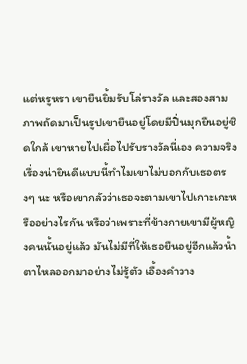แต่หรูหรา เขายืนยิ้มรับโล่รางวัล และสองสามภาพถัดมาเป็นรูปเขายืนอยู่โดยมีปิ่นมุกยืนอยู่ชิดใกล้ เขาหายไปเผื่อไปรับรางวัลนี่เอง ความจริงเรื่องน่ายินดีแบบนี้ทำไมเขาไม่บอกกับเธอตรงๆ นะ หรือเขากลัวว่าเธอจะตามเขาไปเกาะเกะหรืออย่างไรกัน หรือว่าเพราะที่ข้างกายเขามีผู้หญิงคนนั้นอยู่แล้ว มันไม่มีที่ให้เธอยืนอยู่อีกแล้วน้ำตาไหลออกมาอย่างไม่รู้ตัว เอื้องคำวาง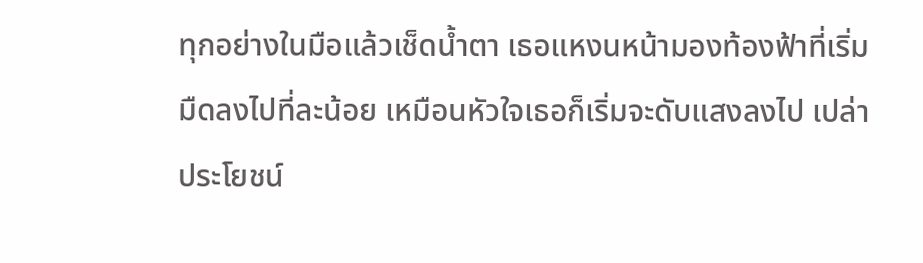ทุกอย่างในมือแล้วเช็ดน้ำตา เธอแหงนหน้ามองท้องฟ้าที่เริ่มมืดลงไปที่ละน้อย เหมือนหัวใจเธอก็เริ่มจะดับแสงลงไป เปล่าประโยชน์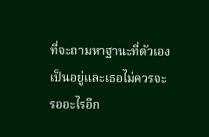ที่จะถามหาฐานะที่ตัวเองเป็นอยู่และเธอไม่ควรจะรออะไรอีก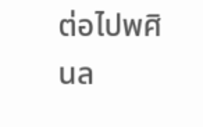ต่อไปพศินล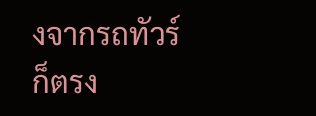งจากรถทัวร์ก็ตรง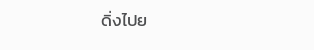ดิ่งไปย